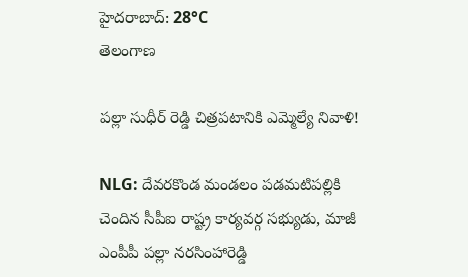హైదరాబాద్: 28°C
తెలంగాణ

పల్లా సుధీర్ రెడ్డి చిత్రపటానికి ఎమ్మెల్యే నివాళి!

NLG: దేవరకొండ మండలం పడమటిపల్లికి చెందిన సీపీఐ రాష్ట్ర కార్యవర్గ సభ్యుడు, మాజీ ఎంపీపీ పల్లా నరసింహారెడ్డి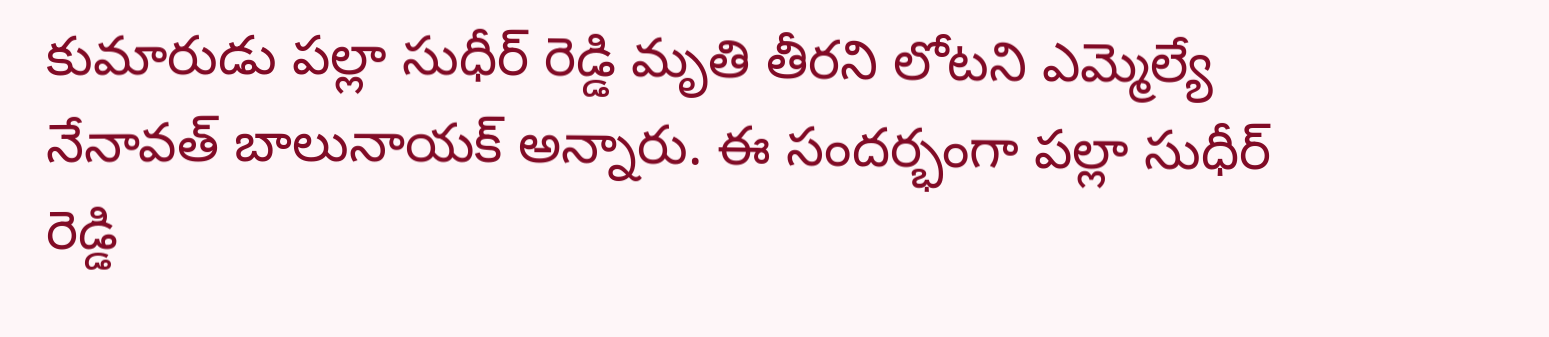కుమారుడు పల్లా సుధీర్ రెడ్డి మృతి తీరని లోటని ఎమ్మెల్యే నేనావత్ బాలునాయక్ అన్నారు. ఈ సందర్భంగా పల్లా సుధీర్ రెడ్డి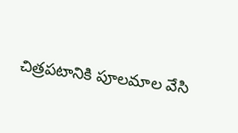చిత్రపటానికి పూలమాల వేసి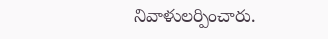నివాళులర్పించారు.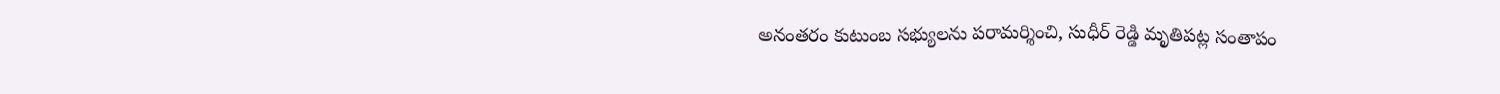అనంతరం కుటుంబ సభ్యులను పరామర్శించి, సుధీర్ రెడ్డి మృతిపట్ల సంతాపం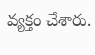వ్యక్తం చేశారు.